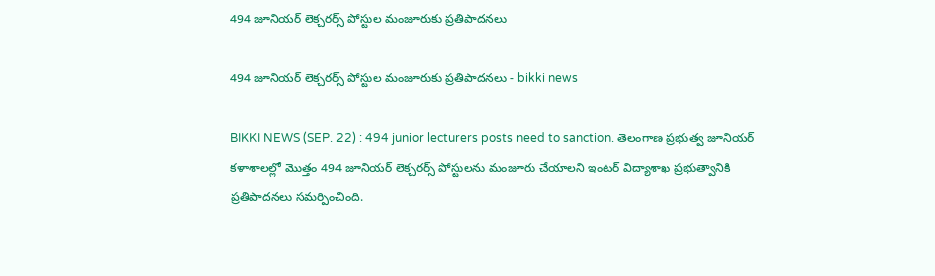494 జూనియర్ లెక్చరర్స్ పోస్టుల మంజూరుకు ప్రతిపాదనలు

494 జూనియర్ లెక్చరర్స్ పోస్టుల మంజూరుకు ప్రతిపాదనలు - bikki news

BIKKI NEWS (SEP. 22) : 494 junior lecturers posts need to sanction. తెలంగాణ ప్రభుత్వ జూనియర్ కళాశాలల్లో మొత్తం 494 జూనియర్ లెక్చరర్స్ పోస్టులను మంజూరు చేయాలని ఇంటర్ విద్యాశాఖ ప్రభుత్వానికి ప్రతిపాదనలు సమర్పించింది.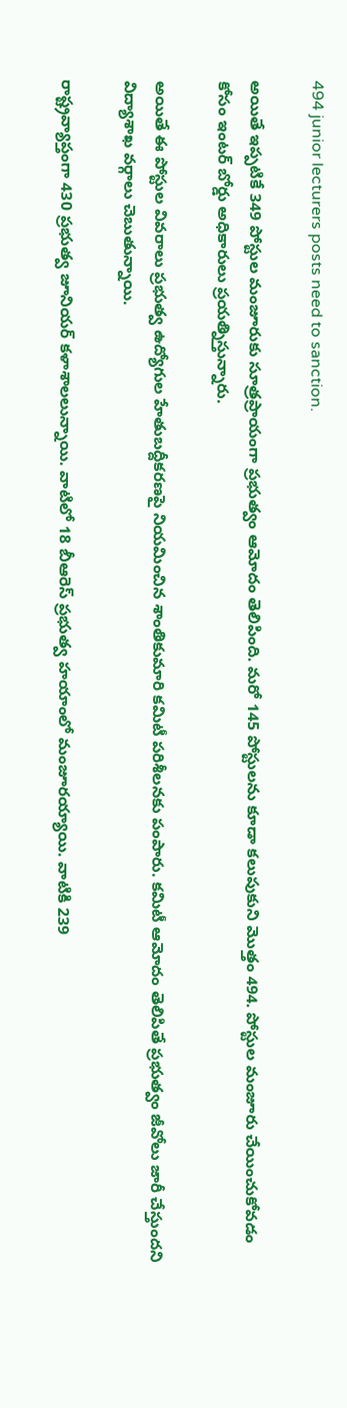494 junior lecturers posts need to sanction.

అయితే ఇప్పటికే 349 పోస్టుల మంజూరుకు సూత్రప్రాయంగా ప్రభుత్వం ఆమోదం తెలిపింది. మరో 145 పోస్టులను కూడా కలుపుకుని మొత్తం 494. పోస్టుల మంజూరు చేయించుకోవడం కోసం ఇంటర్ బోర్డు అధికారులు ప్రయత్నిస్తున్నారు.

అయితే ఈ పోస్టుల వివరాలు ప్రభుత్వ ఉద్యోగుల హేతుబద్దీకరణపై నియమించిన శాంతికుమారి కమిటీ పరిశీలనకు పంపారు. కమిటీ ఆమోదం తెలిపితే ప్రభుత్వం జీవోలు జారీ చేస్తుందని విద్యాశాఖ వర్గాలు చెబుతున్నాయి.

రాష్ట్రవ్యాప్తంగా 430 ప్రభుత్వ జూనియర్ కళాశాలలున్నాయి. వాటిలో 18 బీఆరెస్ ప్రభుత్వ హయాంలో మంజూరయ్యాయి. వాటికి 239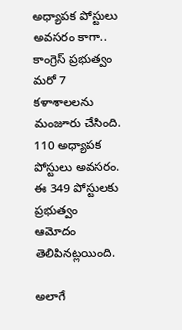అధ్యాపక పోస్టులు అవసరం కాగా.. కాంగ్రెస్ ప్రభుత్వం మరో 7 కళాశాలలను మంజూరు చేసింది. 110 అధ్యాపక పోస్టులు అవసరం. ఈ 349 పోస్టులకు ప్రభుత్వం ఆమోదం తెలిపినట్లయింది.

అలాగే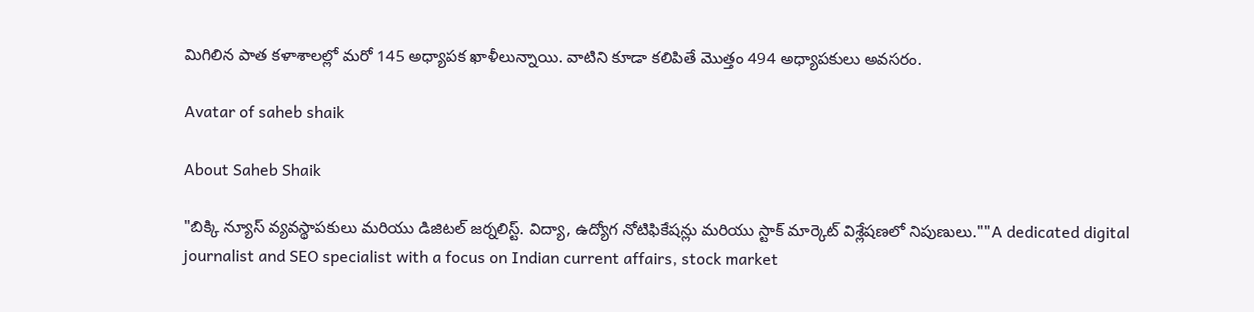మిగిలిన పాత కళాశాలల్లో మరో 145 అధ్యాపక ఖాళీలున్నాయి. వాటిని కూడా కలిపితే మొత్తం 494 అధ్యాపకులు అవసరం.

Avatar of saheb shaik

About Saheb Shaik

"బిక్కి న్యూస్ వ్యవస్థాపకులు మరియు డిజిటల్ జర్నలిస్ట్. విద్యా, ఉద్యోగ నోటిఫికేషన్లు మరియు స్టాక్ మార్కెట్ విశ్లేషణలో నిపుణులు.""A dedicated digital journalist and SEO specialist with a focus on Indian current affairs, stock market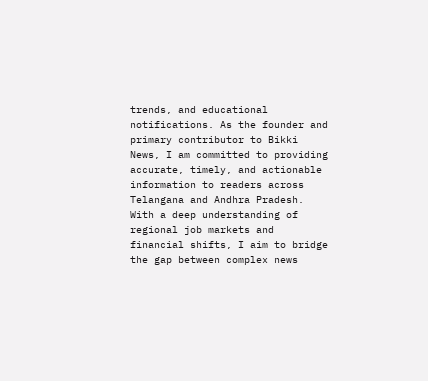trends, and educational notifications. As the founder and primary contributor to Bikki News, I am committed to providing accurate, timely, and actionable information to readers across Telangana and Andhra Pradesh. With a deep understanding of regional job markets and financial shifts, I aim to bridge the gap between complex news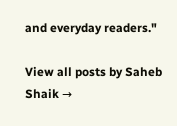and everyday readers."

View all posts by Saheb Shaik →